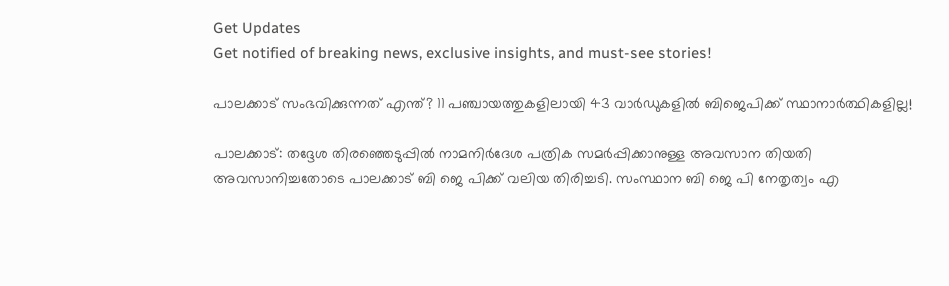Get Updates
Get notified of breaking news, exclusive insights, and must-see stories!

പാലക്കാട് സംഭവിക്കുന്നത് എന്ത്? 11 പഞ്ചായത്തുകളിലായി 43 വാര്‍ഡുകളില്‍ ബിജെപിക്ക് സ്ഥാനാര്‍ത്ഥികളില്ല!

പാലക്കാട്: തദ്ദേശ തിരഞ്ഞെടുപ്പില്‍ നാമനിര്‍ദേശ പത്രിക സമര്‍പ്പിക്കാനുള്ള അവസാന തിയതി അവസാനിച്ചതോടെ പാലക്കാട് ബി ജെ പിക്ക് വലിയ തിരിച്ചടി. സംസ്ഥാന ബി ജെ പി നേതൃത്വം എ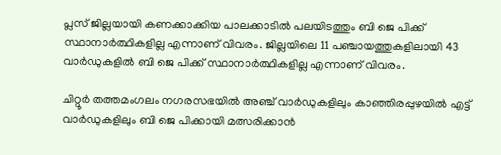പ്ലസ് ജില്ലയായി കണക്കാക്കിയ പാലക്കാടില്‍ പലയിടത്തും ബി ജെ പിക്ക് സ്ഥാനാര്‍ത്ഥികളില്ല എന്നാണ് വിവരം. ജില്ലയിലെ 11 പഞ്ചായത്തുകളിലായി 43 വാര്‍ഡുകളില്‍ ബി ജെ പിക്ക് സ്ഥാനാര്‍ത്ഥികളില്ല എന്നാണ് വിവരം.

ചിറ്റൂര്‍ തത്തമംഗലം നഗരസഭയില്‍ അഞ്ച് വാര്‍ഡുകളിലും കാഞ്ഞിരപ്പുഴയില്‍ എട്ട് വാര്‍ഡുകളിലും ബി ജെ പിക്കായി മത്സരിക്കാന്‍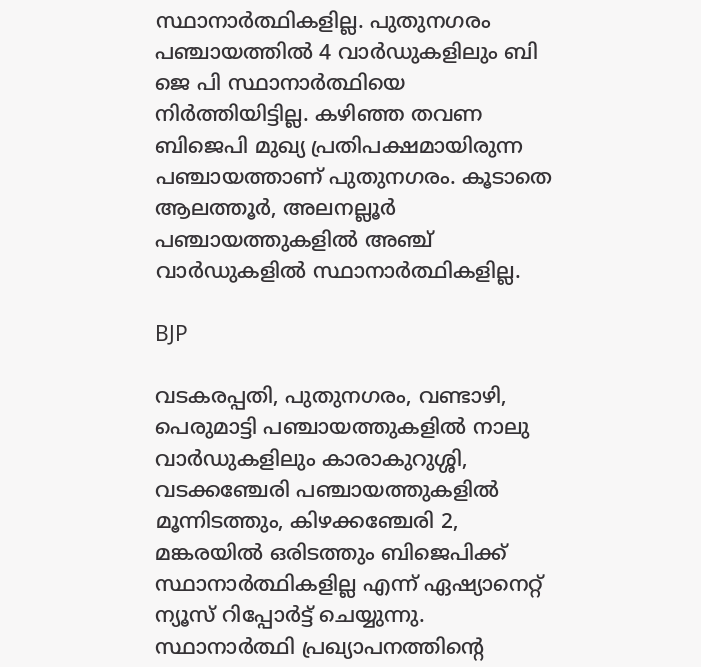സ്ഥാനാര്‍ത്ഥികളില്ല. പുതുനഗരം പഞ്ചായത്തില്‍ 4 വാര്‍ഡുകളിലും ബി ജെ പി സ്ഥാനാര്‍ത്ഥിയെ നിര്‍ത്തിയിട്ടില്ല. കഴിഞ്ഞ തവണ ബിജെപി മുഖ്യ പ്രതിപക്ഷമായിരുന്ന പഞ്ചായത്താണ് പുതുനഗരം. കൂടാതെ ആലത്തൂര്‍, അലനല്ലൂര്‍ പഞ്ചായത്തുകളില്‍ അഞ്ച് വാര്‍ഡുകളില്‍ സ്ഥാനാര്‍ത്ഥികളില്ല.

BJP

വടകരപ്പതി, പുതുനഗരം, വണ്ടാഴി, പെരുമാട്ടി പഞ്ചായത്തുകളില്‍ നാലു വാര്‍ഡുകളിലും കാരാകുറുശ്ശി, വടക്കഞ്ചേരി പഞ്ചായത്തുകളില്‍ മൂന്നിടത്തും, കിഴക്കഞ്ചേരി 2, മങ്കരയില്‍ ഒരിടത്തും ബിജെപിക്ക് സ്ഥാനാര്‍ത്ഥികളില്ല എന്ന് ഏഷ്യാനെറ്റ് ന്യൂസ് റിപ്പോര്‍ട്ട് ചെയ്യുന്നു. സ്ഥാനാര്‍ത്ഥി പ്രഖ്യാപനത്തിന്റെ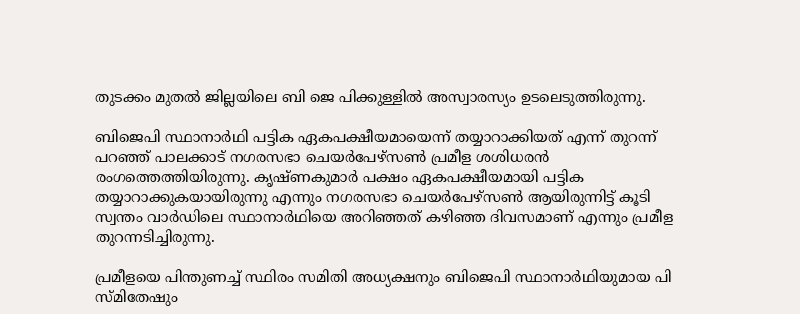തുടക്കം മുതല്‍ ജില്ലയിലെ ബി ജെ പിക്കുള്ളില്‍ അസ്വാരസ്യം ഉടലെടുത്തിരുന്നു.

ബിജെപി സ്ഥാനാര്‍ഥി പട്ടിക ഏകപക്ഷീയമായെന്ന് തയ്യാറാക്കിയത് എന്ന് തുറന്ന് പറഞ്ഞ് പാലക്കാട് നഗരസഭാ ചെയര്‍പേഴ്‌സണ്‍ പ്രമീള ശശിധരന്‍ രംഗത്തെത്തിയിരുന്നു. കൃഷ്ണകുമാര്‍ പക്ഷം ഏകപക്ഷീയമായി പട്ടിക തയ്യാറാക്കുകയായിരുന്നു എന്നും നഗരസഭാ ചെയര്‍പേഴ്‌സണ്‍ ആയിരുന്നിട്ട് കൂടി സ്വന്തം വാര്‍ഡിലെ സ്ഥാനാര്‍ഥിയെ അറിഞ്ഞത് കഴിഞ്ഞ ദിവസമാണ് എന്നും പ്രമീള തുറന്നടിച്ചിരുന്നു.

പ്രമീളയെ പിന്തുണച്ച് സ്ഥിരം സമിതി അധ്യക്ഷനും ബിജെപി സ്ഥാനാര്‍ഥിയുമായ പി സ്മിതേഷും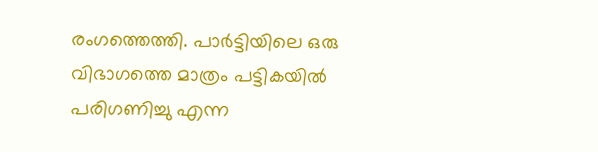രംഗത്തെത്തി. പാര്‍ട്ടിയിലെ ഒരു വിഭാഗത്തെ മാത്രം പട്ടികയില്‍ പരിഗണിച്ചു എന്ന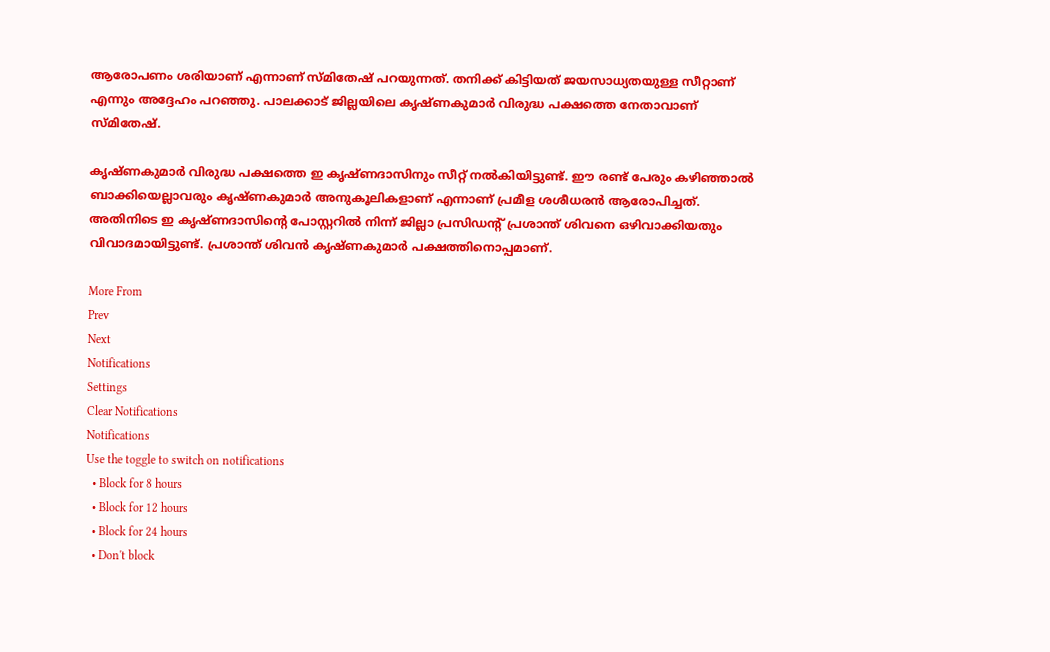ആരോപണം ശരിയാണ് എന്നാണ് സ്മിതേഷ് പറയുന്നത്. തനിക്ക് കിട്ടിയത് ജയസാധ്യതയുള്ള സീറ്റാണ് എന്നും അദ്ദേഹം പറഞ്ഞു. പാലക്കാട് ജില്ലയിലെ കൃഷ്ണകുമാര്‍ വിരുദ്ധ പക്ഷത്തെ നേതാവാണ് സ്മിതേഷ്.

കൃഷ്ണകുമാര്‍ വിരുദ്ധ പക്ഷത്തെ ഇ കൃഷ്ണദാസിനും സീറ്റ് നല്‍കിയിട്ടുണ്ട്. ഈ രണ്ട് പേരും കഴിഞ്ഞാല്‍ ബാക്കിയെല്ലാവരും കൃഷ്ണകുമാര്‍ അനുകൂലികളാണ് എന്നാണ് പ്രമീള ശശീധരന്‍ ആരോപിച്ചത്. അതിനിടെ ഇ കൃഷ്ണദാസിന്റെ പോസ്റ്ററില്‍ നിന്ന് ജില്ലാ പ്രസിഡന്റ് പ്രശാന്ത് ശിവനെ ഒഴിവാക്കിയതും വിവാദമായിട്ടുണ്ട്. പ്രശാന്ത് ശിവന്‍ കൃഷ്ണകുമാര്‍ പക്ഷത്തിനൊപ്പമാണ്.

More From
Prev
Next
Notifications
Settings
Clear Notifications
Notifications
Use the toggle to switch on notifications
  • Block for 8 hours
  • Block for 12 hours
  • Block for 24 hours
  • Don't block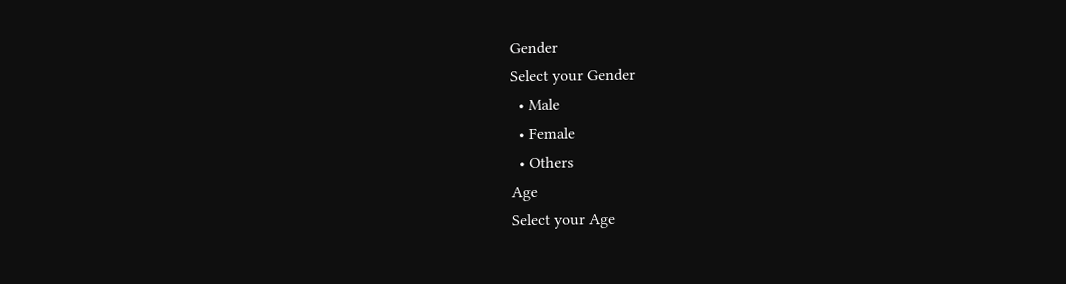Gender
Select your Gender
  • Male
  • Female
  • Others
Age
Select your Age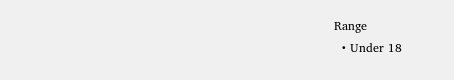Range
  • Under 18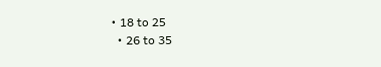• 18 to 25
  • 26 to 35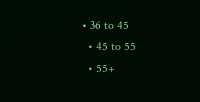• 36 to 45
  • 45 to 55
  • 55+